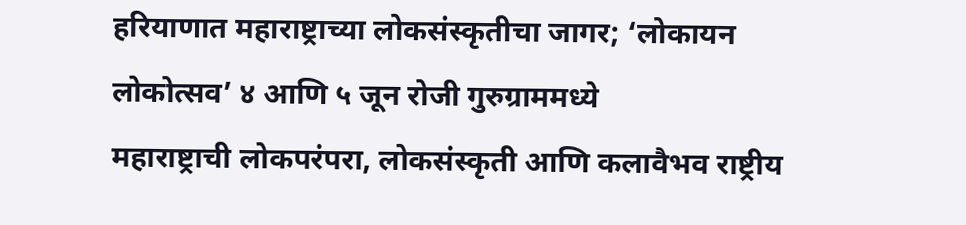हरियाणात महाराष्ट्राच्या लोकसंस्कृतीचा जागर; ‘लोकायन लोकोत्सव’ ४ आणि ५ जून रोजी गुरुग्राममध्ये
महाराष्ट्राची लोकपरंपरा, लोकसंस्कृती आणि कलावैभव राष्ट्रीय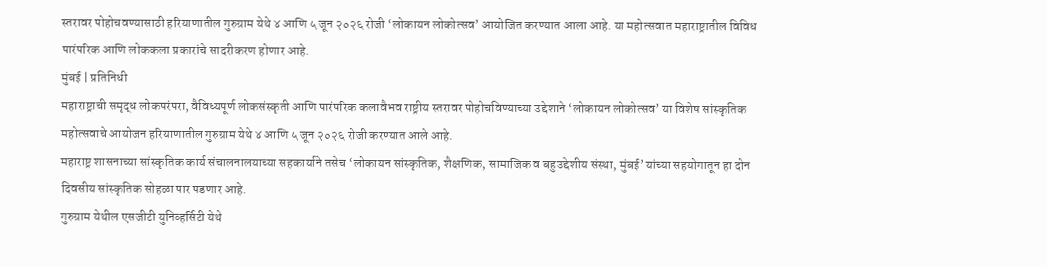स्तरावर पोहोचवण्यासाठी हरियाणातील गुरुग्राम येथे ४ आणि ५ जून २०२६ रोजी ‘लोकायन लोकोत्सव’ आयोजित करण्यात आला आहे. या महोत्सवात महाराष्ट्रातील विविध पारंपरिक आणि लोककला प्रकारांचे सादरीकरण होणार आहे.
मुंबई | प्रतिनिधी
महाराष्ट्राची समृद्ध लोकपरंपरा, वैविध्यपूर्ण लोकसंस्कृती आणि पारंपरिक कलावैभव राष्ट्रीय स्तरावर पोहोचविण्याच्या उद्देशाने ‘लोकायन लोकोत्सव’ या विशेष सांस्कृतिक महोत्सवाचे आयोजन हरियाणातील गुरुग्राम येथे ४ आणि ५ जून २०२६ रोजी करण्यात आले आहे.
महाराष्ट्र शासनाच्या सांस्कृतिक कार्य संचालनालयाच्या सहकार्याने तसेच ‘लोकायन सांस्कृतिक, शैक्षणिक, सामाजिक व बहुउद्देशीय संस्था, मुंबई’ यांच्या सहयोगातून हा दोन दिवसीय सांस्कृतिक सोहळा पार पडणार आहे.
गुरुग्राम येथील एसजीटी युनिव्हर्सिटी येथे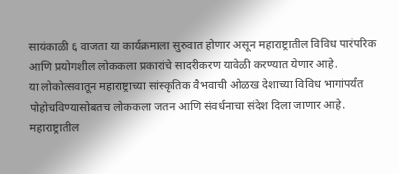सायंकाळी ६ वाजता या कार्यक्रमाला सुरुवात होणार असून महाराष्ट्रातील विविध पारंपरिक आणि प्रयोगशील लोककला प्रकारांचे सादरीकरण यावेळी करण्यात येणार आहे.
या लोकोत्सवातून महाराष्ट्राच्या सांस्कृतिक वैभवाची ओळख देशाच्या विविध भागांपर्यंत पोहोचविण्यासोबतच लोककला जतन आणि संवर्धनाचा संदेश दिला जाणार आहे.
महाराष्ट्रातील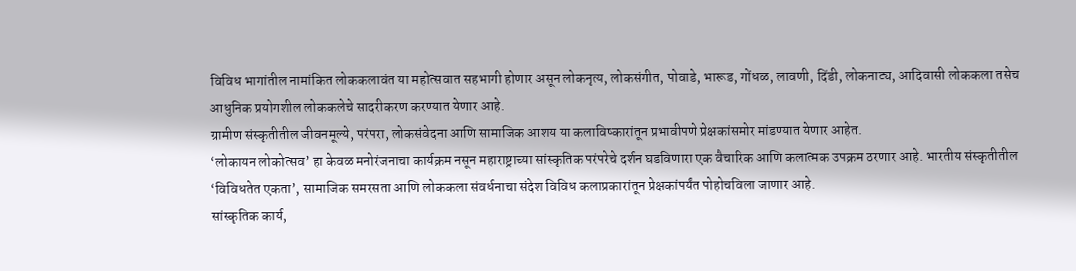विविध भागांतील नामांकित लोककलावंत या महोत्सवात सहभागी होणार असून लोकनृत्य, लोकसंगीत, पोवाडे, भारूड, गोंधळ, लावणी, दिंडी, लोकनाट्य, आदिवासी लोककला तसेच आधुनिक प्रयोगशील लोककलेचे सादरीकरण करण्यात येणार आहे.
ग्रामीण संस्कृतीतील जीवनमूल्ये, परंपरा, लोकसंवेदना आणि सामाजिक आशय या कलाविष्कारांतून प्रभावीपणे प्रेक्षकांसमोर मांडण्यात येणार आहेत.
‘लोकायन लोकोत्सव’ हा केवळ मनोरंजनाचा कार्यक्रम नसून महाराष्ट्राच्या सांस्कृतिक परंपरेचे दर्शन घडविणारा एक वैचारिक आणि कलात्मक उपक्रम ठरणार आहे. भारतीय संस्कृतीतील ‘विविधतेत एकता’, सामाजिक समरसता आणि लोककला संवर्धनाचा संदेश विविध कलाप्रकारांतून प्रेक्षकांपर्यंत पोहोचविला जाणार आहे.
सांस्कृतिक कार्य,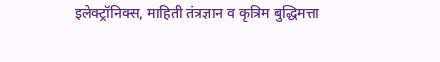इलेक्ट्रॉनिक्स, माहिती तंत्रज्ञान व कृत्रिम बुद्धिमत्ता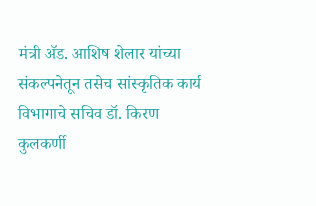मंत्री ॲड. आशिष शेलार यांच्या संकल्पनेतून तसेच सांस्कृतिक कार्य विभागाचे सचिव डॉ. किरण कुलकर्णी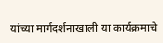यांच्या मार्गदर्शनाखाली या कार्यक्रमाचे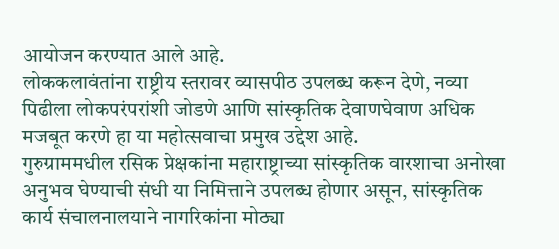आयोजन करण्यात आले आहे.
लोककलावंतांना राष्ट्रीय स्तरावर व्यासपीठ उपलब्ध करून देणे, नव्या पिढीला लोकपरंपरांशी जोडणे आणि सांस्कृतिक देवाणघेवाण अधिक मजबूत करणे हा या महोत्सवाचा प्रमुख उद्देश आहे.
गुरुग्राममधील रसिक प्रेक्षकांना महाराष्ट्राच्या सांस्कृतिक वारशाचा अनोखा अनुभव घेण्याची संधी या निमित्ताने उपलब्ध होणार असून, सांस्कृतिक कार्य संचालनालयाने नागरिकांना मोठ्या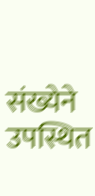संख्येने उपस्थित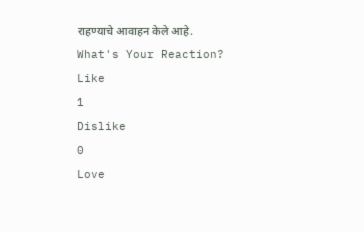राहण्याचे आवाहन केले आहे.
What's Your Reaction?
Like
1
Dislike
0
Love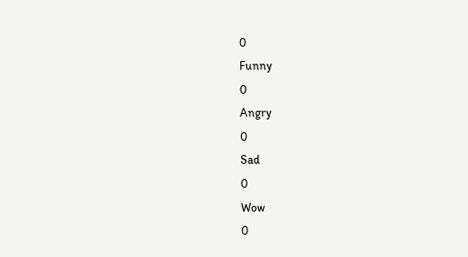0
Funny
0
Angry
0
Sad
0
Wow
0